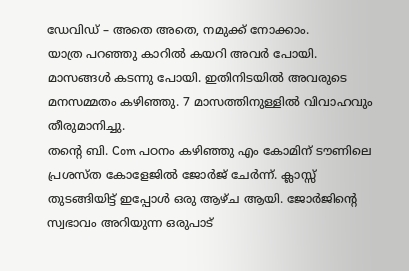ഡേവിഡ് – അതെ അതെ, നമുക്ക് നോക്കാം.
യാത്ര പറഞ്ഞു കാറിൽ കയറി അവർ പോയി.
മാസങ്ങൾ കടന്നു പോയി. ഇതിനിടയിൽ അവരുടെ മനസമ്മതം കഴിഞ്ഞു. 7 മാസത്തിനുള്ളിൽ വിവാഹവും തീരുമാനിച്ചു.
തന്റെ ബി. Com പഠനം കഴിഞ്ഞു എം കോമിന് ടൗണിലെ പ്രശസ്ത കോളേജിൽ ജോർജ് ചേർന്ന്. ക്ലാസ്സ് തുടങ്ങിയിട്ട് ഇപ്പോൾ ഒരു ആഴ്ച ആയി. ജോർജിന്റെ സ്വഭാവം അറിയുന്ന ഒരുപാട്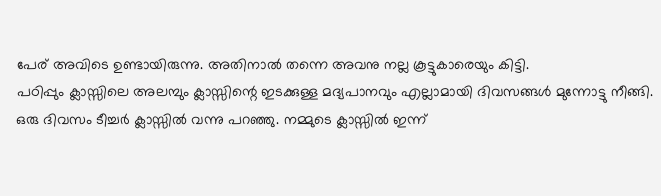പേര് അവിടെ ഉണ്ടായിരുന്നു. അതിനാൽ തന്നെ അവനു നല്ല കൂട്ടുകാരെയും കിട്ടി.
പഠിപ്പും ക്ലാസ്സിലെ അലമ്പും ക്ലാസ്സിന്റെ ഇടക്കുള്ള മദ്യപാനവും എല്ലാമായി ദിവസങ്ങൾ മുന്നോട്ടു നീങ്ങി.
ഒരു ദിവസം ടീച്ചർ ക്ലാസ്സിൽ വന്നു പറഞ്ഞു. നമ്മുടെ ക്ലാസ്സിൽ ഇന്ന്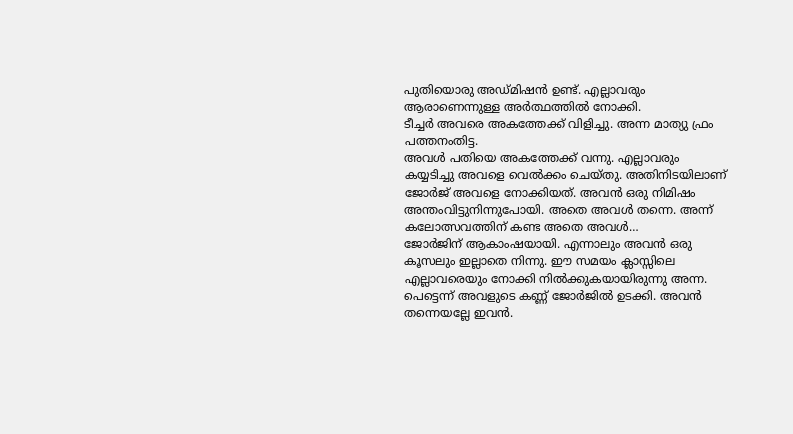പുതിയൊരു അഡ്മിഷൻ ഉണ്ട്. എല്ലാവരും ആരാണെന്നുള്ള അർത്ഥത്തിൽ നോക്കി.
ടീച്ചർ അവരെ അകത്തേക്ക് വിളിച്ചു. അന്ന മാത്യു ഫ്രം പത്തനംതിട്ട.
അവൾ പതിയെ അകത്തേക്ക് വന്നു. എല്ലാവരും കയ്യടിച്ചു അവളെ വെൽക്കം ചെയ്തു. അതിനിടയിലാണ് ജോർജ് അവളെ നോക്കിയത്. അവൻ ഒരു നിമിഷം അന്തംവിട്ടുനിന്നുപോയി. അതെ അവൾ തന്നെ. അന്ന് കലോത്സവത്തിന് കണ്ട അതെ അവൾ…
ജോർജിന് ആകാംഷയായി. എന്നാലും അവൻ ഒരു കൂസലും ഇല്ലാതെ നിന്നു. ഈ സമയം ക്ലാസ്സിലെ എല്ലാവരെയും നോക്കി നിൽക്കുകയായിരുന്നു അന്ന. പെട്ടെന്ന് അവളുടെ കണ്ണ് ജോർജിൽ ഉടക്കി. അവൻ തന്നെയല്ലേ ഇവൻ.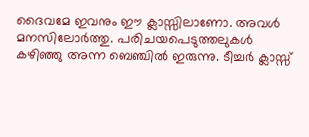ദൈവമേ ഇവനും ഈ ക്ലാസ്സിലാണോ. അവൾ മനസിലോർത്തു. പരിചയപെടുത്തലുകൾ കഴിഞ്ഞു അന്ന ബെഞ്ചിൽ ഇരുന്നു. ടീച്ചർ ക്ലാസ്സ്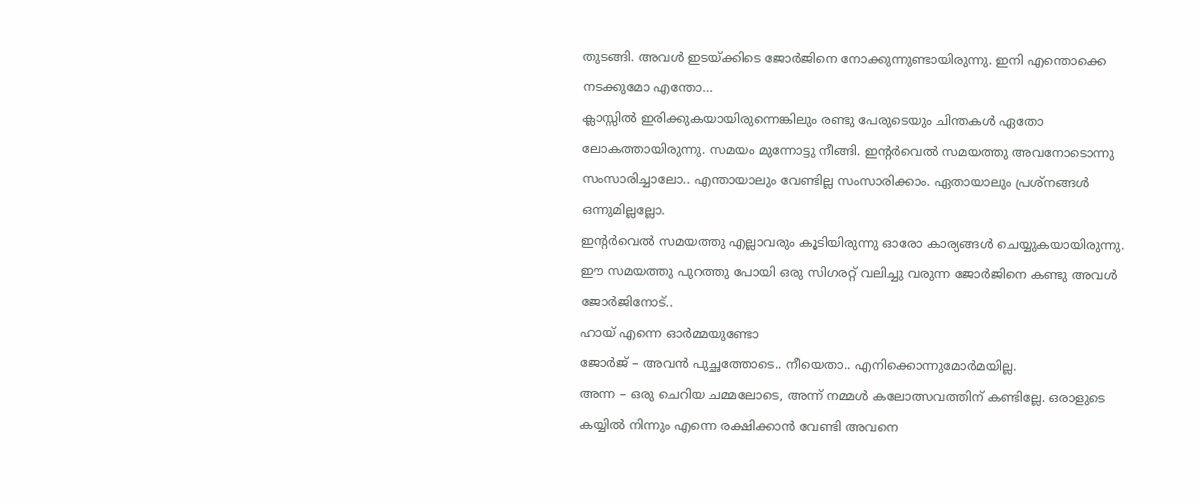തുടങ്ങി. അവൾ ഇടയ്ക്കിടെ ജോർജിനെ നോക്കുന്നുണ്ടായിരുന്നു. ഇനി എന്തൊക്കെ നടക്കുമോ എന്തോ…
ക്ലാസ്സിൽ ഇരിക്കുകയായിരുന്നെങ്കിലും രണ്ടു പേരുടെയും ചിന്തകൾ ഏതോ ലോകത്തായിരുന്നു. സമയം മുന്നോട്ടു നീങ്ങി. ഇന്റർവെൽ സമയത്തു അവനോടൊന്നു സംസാരിച്ചാലോ.. എന്തായാലും വേണ്ടില്ല സംസാരിക്കാം. ഏതായാലും പ്രശ്നങ്ങൾ ഒന്നുമില്ലല്ലോ.
ഇന്റർവെൽ സമയത്തു എല്ലാവരും കൂടിയിരുന്നു ഓരോ കാര്യങ്ങൾ ചെയ്യുകയായിരുന്നു. ഈ സമയത്തു പുറത്തു പോയി ഒരു സിഗരറ്റ് വലിച്ചു വരുന്ന ജോർജിനെ കണ്ടു അവൾ ജോർജിനോട്..
ഹായ് എന്നെ ഓർമ്മയുണ്ടോ
ജോർജ് – അവൻ പുച്ഛത്തോടെ.. നീയെതാ.. എനിക്കൊന്നുമോർമയില്ല.
അന്ന – ഒരു ചെറിയ ചമ്മലോടെ, അന്ന് നമ്മൾ കലോത്സവത്തിന് കണ്ടില്ലേ. ഒരാളുടെ കയ്യിൽ നിന്നും എന്നെ രക്ഷിക്കാൻ വേണ്ടി അവനെ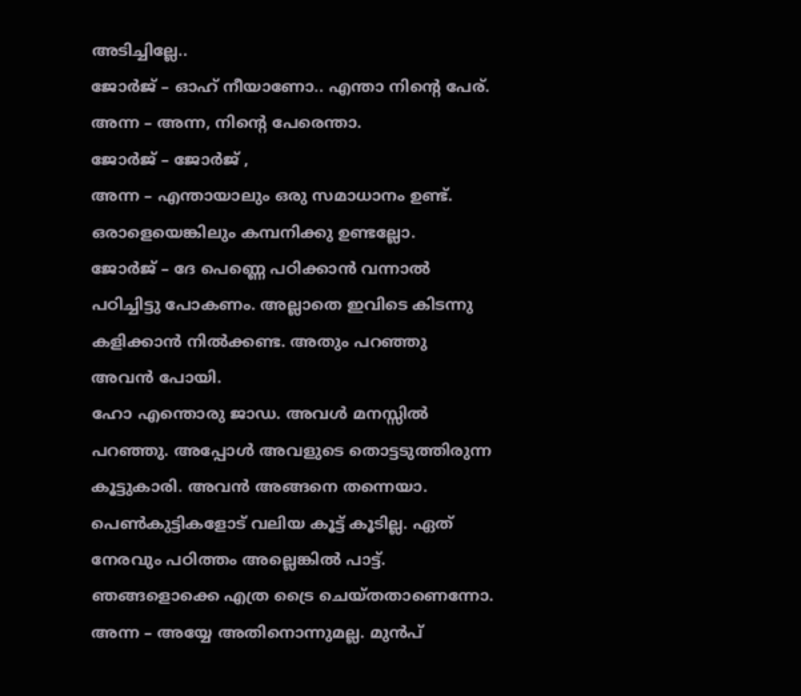അടിച്ചില്ലേ..
ജോർജ് – ഓഹ് നീയാണോ.. എന്താ നിന്റെ പേര്.
അന്ന – അന്ന, നിന്റെ പേരെന്താ.
ജോർജ് – ജോർജ് ,
അന്ന – എന്തായാലും ഒരു സമാധാനം ഉണ്ട്. ഒരാളെയെങ്കിലും കമ്പനിക്കു ഉണ്ടല്ലോ.
ജോർജ് – ദേ പെണ്ണെ പഠിക്കാൻ വന്നാൽ പഠിച്ചിട്ടു പോകണം. അല്ലാതെ ഇവിടെ കിടന്നു കളിക്കാൻ നിൽക്കണ്ട. അതും പറഞ്ഞു അവൻ പോയി.
ഹോ എന്തൊരു ജാഡ. അവൾ മനസ്സിൽ പറഞ്ഞു. അപ്പോൾ അവളുടെ തൊട്ടടുത്തിരുന്ന കൂട്ടുകാരി. അവൻ അങ്ങനെ തന്നെയാ. പെൺകുട്ടികളോട് വലിയ കൂട്ട് കൂടില്ല. ഏത് നേരവും പഠിത്തം അല്ലെങ്കിൽ പാട്ട്. ഞങ്ങളൊക്കെ എത്ര ട്രൈ ചെയ്തതാണെന്നോ.
അന്ന – അയ്യേ അതിനൊന്നുമല്ല. മുൻപ്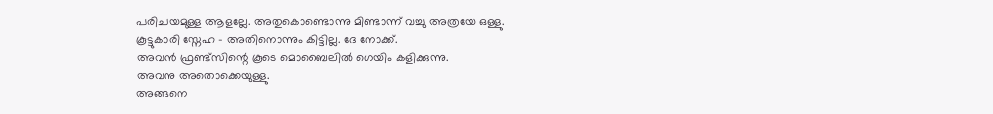പരിചയമുള്ള ആളല്ലേ. അതുകൊണ്ടൊന്നു മിണ്ടാന്ന് വച്ചു അത്രയേ ഒള്ളു.
കൂട്ടുകാരി സ്നേഹ – അതിനൊന്നും കിട്ടില്ല. ദേ നോക്ക്.
അവൻ ഫ്രണ്ട്സിന്റെ കൂടെ മൊബൈലിൽ ഗെയിം കളിക്കുന്നു.
അവനു അതൊക്കെയുള്ളു.
അങ്ങനെ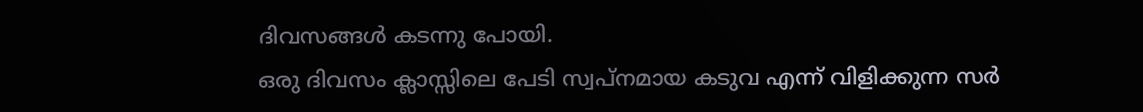ദിവസങ്ങൾ കടന്നു പോയി.
ഒരു ദിവസം ക്ലാസ്സിലെ പേടി സ്വപ്നമായ കടുവ എന്ന് വിളിക്കുന്ന സർ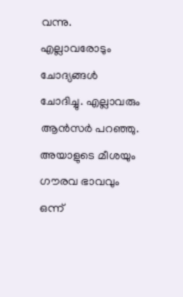വന്നു. എല്ലാവരോടും ചോദ്യങ്ങൾ ചോദിച്ചു. എല്ലാവരും ആൻസർ പറഞ്ഞു. അയാളുടെ മീശയും ഗൗരവ ഭാവവും ഒന്ന്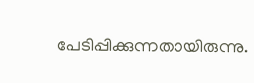പേടിപ്പിക്കുന്നതായിരുന്നു.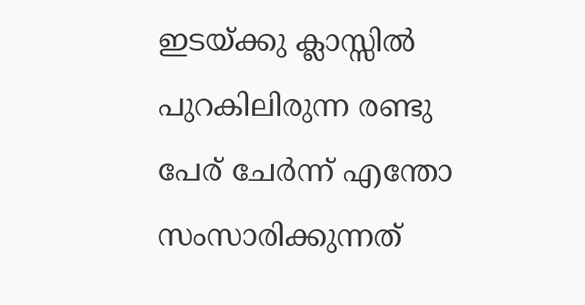ഇടയ്ക്കു ക്ലാസ്സിൽ പുറകിലിരുന്ന രണ്ടു പേര് ചേർന്ന് എന്തോ സംസാരിക്കുന്നത്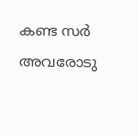കണ്ട സർ അവരോടു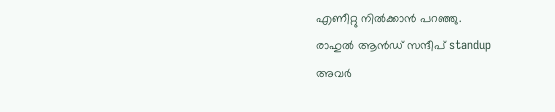എണീറ്റു നിൽക്കാൻ പറഞ്ഞു.
രാഹുൽ ആൻഡ് സന്ദീപ് standup
അവർ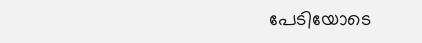പേടിയോടെ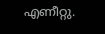എണീറ്റു.